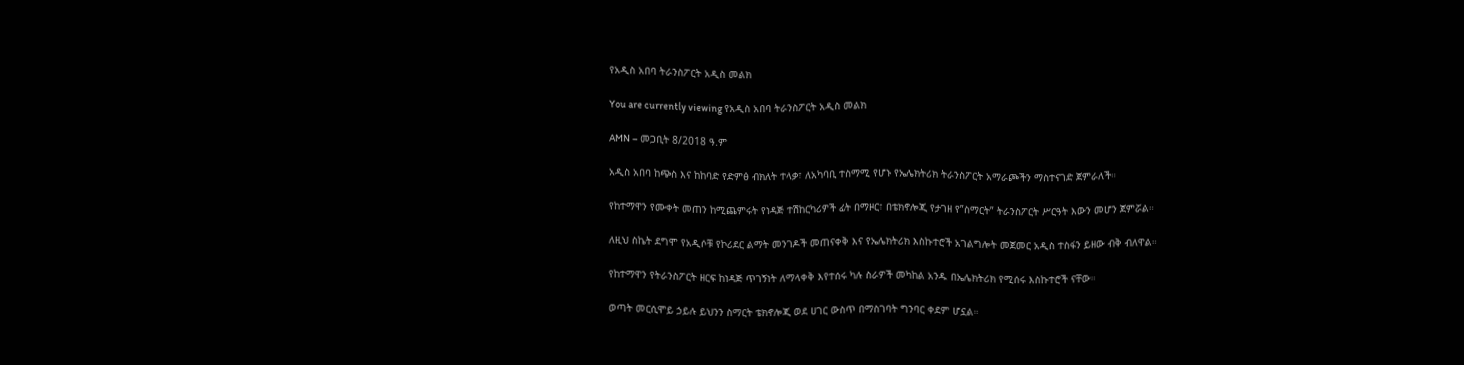የአዲስ አበባ ትራንስፖርት አዲስ መልክ

You are currently viewing የአዲስ አበባ ትራንስፖርት አዲስ መልክ

AMN – መጋቢት 8/2018 ዓ.ም

አዲስ አበባ ከጭስ እና ከከባድ የድምፅ ብክለት ተላቃ፣ ለአካባቢ ተስማሚ የሆኑ የኤሌክትሪክ ትራንስፖርት አማራጮችን ማስተናገድ ጀምራለች።

የከተማዋን የሙቀት መጠን ከሚጨምሩት የነዳጅ ተሽከርካሪዎች ፊት በማዞር፣ በቴክኖሎጂ የታገዘ የ”ስማርት” ትራንስፖርት ሥርዓት እውን መሆን ጀምሯል።

ለዚህ ስኬት ደግሞ የአዲሶቹ የኮሪደር ልማት መንገዶች መጠናቀቅ እና የኤሌክትሪክ እስኩተሮች አገልግሎት መጀመር አዲስ ተስፋን ይዘው ብቅ ብለዋል።

የከተማዋን የትራንስፖርት ዘርፍ ከነዳጅ ጥገኝነት ለማላቀቅ እየተሰሩ ካሉ ስራዎች መካከል አንዱ በኤሌክትሪክ የሚሰሩ እስኩተሮች ናቸው።

ወጣት መርሲሞይ ኃይሉ ይህንን ስማርት ቴክኖሎጂ ወደ ሀገር ውስጥ በማስገባት ግንባር ቀደም ሆኗል።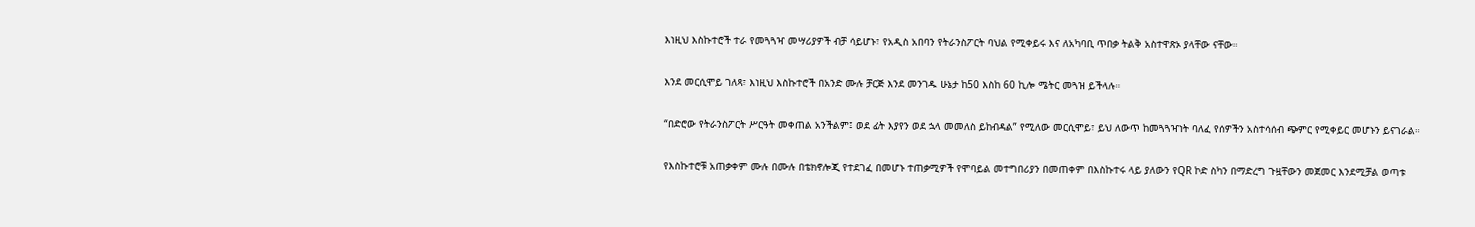እነዚህ እስኩተሮች ተራ የመጓጓዣ መሣሪያዎች ብቻ ሳይሆኑ፣ የአዲስ አበባን የትራንስፖርት ባህል የሚቀይሩ እና ለአካባቢ ጥበቃ ትልቅ አስተዋጽኦ ያላቸው ናቸው።

እንደ መርሲሞይ ገለጻ፣ እነዚህ እስኩተሮች በአንድ ሙሉ ቻርጅ እንደ መንገዱ ሁኔታ ከ50 እስከ 60 ኪሎ ሜትር መጓዝ ይችላሉ።

“በድሮው የትራንስፖርት ሥርዓት መቀጠል አንችልም፤ ወደ ፊት እያየን ወደ ኋላ መመለስ ይከብዳል” የሚለው መርሲሞይ፣ ይህ ለውጥ ከመጓጓዣነት ባለፈ የሰዎችን አስተሳሰብ ጭምር የሚቀይር መሆኑን ይናገራል።

የእስኩተሮቹ አጠቃቀም ሙሉ በሙሉ በቴክኖሎጂ የተደገፈ በመሆኑ ተጠቃሚዎች የሞባይል መተግበሪያን በመጠቀም በእስኩተሩ ላይ ያለውን የQR ኮድ ስካን በማድረግ ጉዟቸውን መጀመር እንደሚቻል ወጣቱ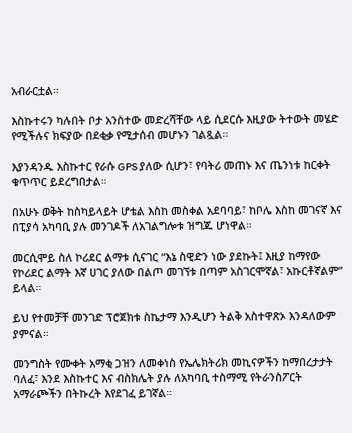አብራርቷል።

እስኩተሩን ካሉበት ቦታ አንስተው መድረሻቸው ላይ ሲደርሱ እዚያው ትተውት መሄድ የሚችሉና ክፍያው በደቂቃ የሚታሰብ መሆኑን ገልጿል፡፡

እያንዳንዱ እስኩተር የራሱ GPS ያለው ሲሆን፣ የባትሪ መጠኑ እና ጤንነቱ ከርቀት ቁጥጥር ይደረግበታል።

በአሁኑ ወቅት ከስካይላይት ሆቴል እስከ መስቀል አደባባይ፣ ከቦሌ እስከ መገናኛ እና በፒያሳ አካባቢ ያሉ መንገዶች ለአገልግሎቱ ዝግጁ ሆነዋል።

መርሲሞይ ስለ ኮሪደር ልማቱ ሲናገር “እኔ ስዊድን ነው ያደኩት፤ እዚያ ከማየው የኮሪደር ልማት እኛ ሀገር ያለው በልጦ መገኘቱ በጣም አስገርሞኛል፣ አኩርቶኛልም” ይላል።

ይህ የተመቻቸ መንገድ ፕሮጀክቱ ስኬታማ እንዲሆን ትልቅ አስተዋጽኦ እንዳለውም ያምናል።

መንግስት የሙቀት አማቂ ጋዝን ለመቀነስ የኤሌክትሪክ መኪናዎችን ከማበረታታት ባለፈ፣ እንደ እስኩተር እና ብስክሌት ያሉ ለአካባቢ ተስማሚ የትራንስፖርት አማራጮችን በትኩረት እየደገፈ ይገኛል።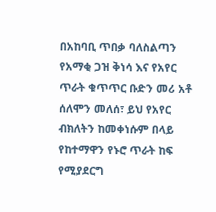በአከባቢ ጥበቃ ባለስልጣን የአማቂ ጋዝ ቅነሳ እና የአየር ጥራት ቁጥጥር ቡድን መሪ አቶ ሰለሞን መለሰ፣ ይህ የአየር ብክለትን ከመቀነሱም በላይ የከተማዋን የኑሮ ጥራት ከፍ የሚያደርግ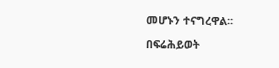መሆኑን ተናግረዋል፡፡

በፍሬሕይወት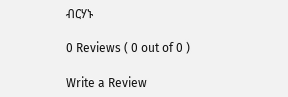ብርሃኑ

0 Reviews ( 0 out of 0 )

Write a Review